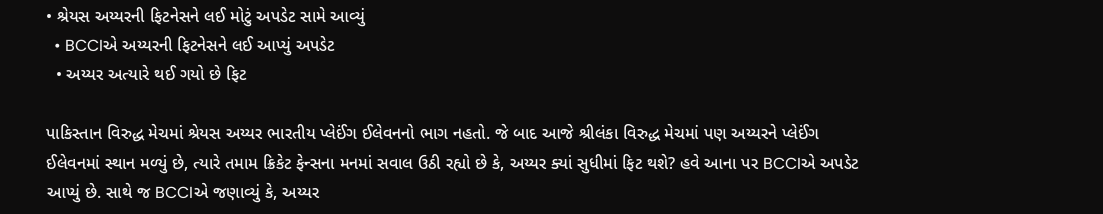• શ્રેયસ અય્યરની ફિટનેસને લઈ મોટું અપડેટ સામે આવ્યું
  • BCCIએ અય્યરની ફિટનેસને લઈ આપ્યું અપડેટ
  • અય્યર અત્યારે થઈ ગયો છે ફિટ

પાકિસ્તાન વિરુદ્ધ મેચમાં શ્રેયસ અય્યર ભારતીય પ્લેઈંગ ઈલેવનનો ભાગ નહતો. જે બાદ આજે શ્રીલંકા વિરુદ્ધ મેચમાં પણ અય્યરને પ્લેઈંગ ઈલેવનમાં સ્થાન મળ્યું છે, ત્યારે તમામ ક્રિકેટ ફેન્સના મનમાં સવાલ ઉઠી રહ્યો છે કે, અય્યર ક્યાં સુધીમાં ફિટ થશે? હવે આના પર BCCIએ અપડેટ આપ્યું છે. સાથે જ BCCIએ જણાવ્યું કે, અય્યર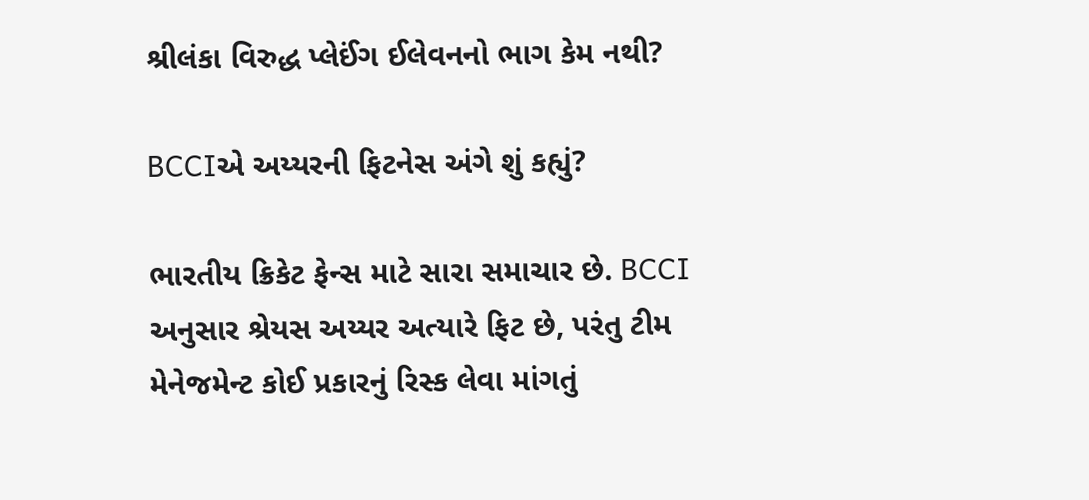શ્રીલંકા વિરુદ્ધ પ્લેઈંગ ઈલેવનનો ભાગ કેમ નથી?

BCCIએ અય્યરની ફિટનેસ અંગે શું કહ્યું?

ભારતીય ક્રિકેટ ફેન્સ માટે સારા સમાચાર છે. BCCI અનુસાર શ્રેયસ અય્યર અત્યારે ફિટ છે, પરંતુ ટીમ મેનેજમેન્ટ કોઈ પ્રકારનું રિસ્ક લેવા માંગતું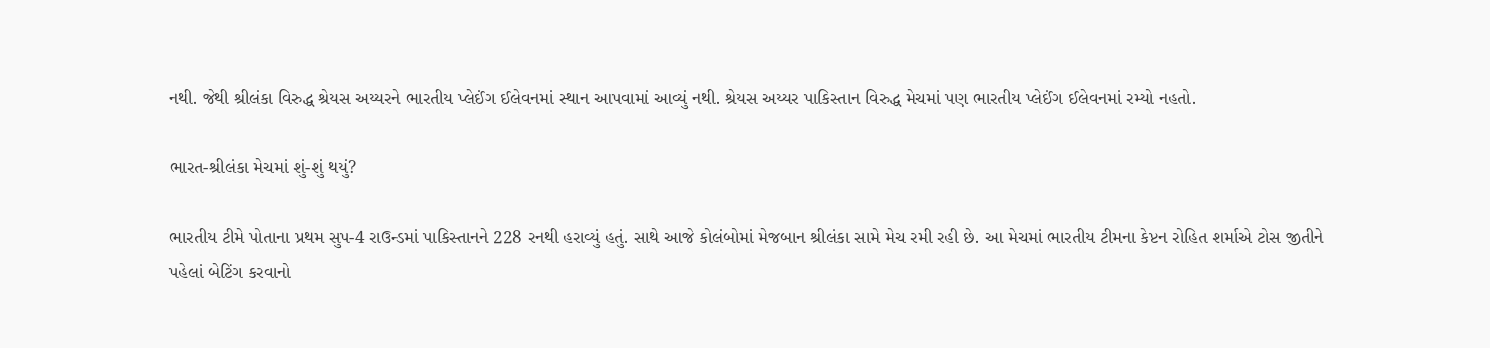નથી. જેથી શ્રીલંકા વિરુદ્ધ શ્રેયસ અય્યરને ભારતીય પ્લેઈંગ ઈલેવનમાં સ્થાન આપવામાં આવ્યું નથી. શ્રેયસ અય્યર પાકિસ્તાન વિરુદ્ધ મેચમાં પણ ભારતીય પ્લેઈંગ ઈલેવનમાં રમ્યો નહતો.

ભારત-શ્રીલંકા મેચમાં શું-શું થયું?

ભારતીય ટીમે પોતાના પ્રથમ સુપ-4 રાઉન્ડમાં પાકિસ્તાનને 228 રનથી હરાવ્યું હતું. સાથે આજે કોલંબોમાં મેજબાન શ્રીલંકા સામે મેચ રમી રહી છે. આ મેચમાં ભારતીય ટીમના કેપ્ટન રોહિત શર્માએ ટોસ જીતીને પહેલાં બેટિંગ કરવાનો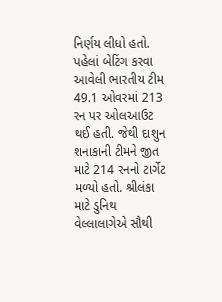નિર્ણય લીધો હતો. પહેલાં બેટિંગ કરવા આવેલી ભારતીય ટીમ 49.1 ઓવરમાં 213 રન પર ઓલઆઉટ થઈ હતી. જેથી દાશુન શનાકાની ટીમને જીત માટે 214 રનનો ટાર્ગેટ મળ્યો હતો. શ્રીલંકા માટે ડુનિથ વેલ્લાલાગેએ સૌથી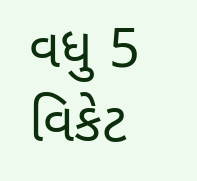વધુ 5 વિકેટ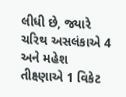લીધી છે, જ્યારે ચરિથ અસલંકાએ 4 અને મહેશ તીક્ષ્ણાએ 1 વિકેટ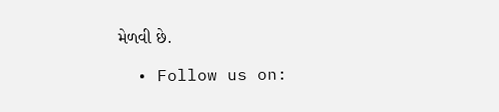મેળવી છે.

  • Follow us on: